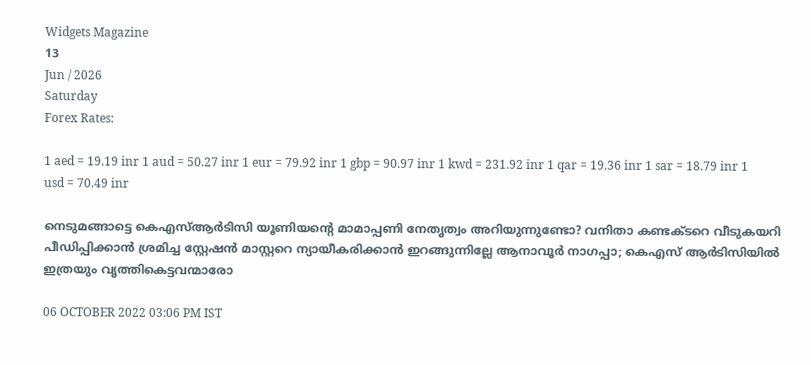Widgets Magazine
13
Jun / 2026
Saturday
Forex Rates:

1 aed = 19.19 inr 1 aud = 50.27 inr 1 eur = 79.92 inr 1 gbp = 90.97 inr 1 kwd = 231.92 inr 1 qar = 19.36 inr 1 sar = 18.79 inr 1 usd = 70.49 inr

നെടുമങ്ങാട്ടെ കെഎസ്ആര്‍ടിസി യൂണിയന്റെ മാമാപ്പണി നേതൃത്വം അറിയുന്നുണ്ടോ? വനിതാ കണ്ടക്ടറെ വീടുകയറി പീഡിപ്പിക്കാന്‍ ശ്രമിച്ച സ്റ്റേഷന്‍ മാസ്റ്ററെ ന്യായീകരിക്കാന്‍ ഇറങ്ങുന്നില്ലേ ആനാവൂര്‍ നാഗപ്പാ; കെഎസ് ആര്‍ടിസിയില്‍ ഇത്രയും വൃത്തികെട്ടവന്മാരോ

06 OCTOBER 2022 03:06 PM IST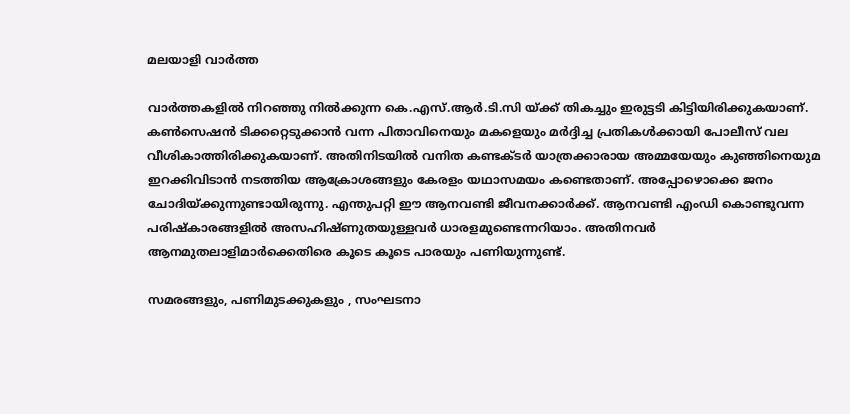മലയാളി വാര്‍ത്ത

വാര്‍ത്തകളില്‍ നിറഞ്ഞു നില്‍ക്കുന്ന കെ.എസ്.ആര്‍.ടി.സി യ്ക്ക് തികച്ചും ഇരുട്ടടി കിട്ടിയിരിക്കുകയാണ്. കണ്‍സെഷന്‍ ടിക്കറ്റെടുക്കാന്‍ വന്ന പിതാവിനെയും മകളെയും മര്‍ദ്ദിച്ച പ്രതികള്‍ക്കായി പോലീസ് വല വീശികാത്തിരിക്കുകയാണ്. അതിനിടയില്‍ വനിത കണ്ടക്ടര്‍ യാത്രക്കാരായ അമ്മയേയും കുഞ്ഞിനെയുമ ഇറക്കിവിടാന്‍ നടത്തിയ ആക്രോശങ്ങളും കേരളം യഥാസമയം കണ്ടെതാണ്. അപ്പോഴൊക്കെ ജനം ചോദിയ്ക്കുന്നുണ്ടായിരുന്നു. എന്തുപറ്റി ഈ ആനവണ്ടി ജീവനക്കാര്‍ക്ക്. ആനവണ്ടി എംഡി കൊണ്ടുവന്ന പരിഷ്‌കാരങ്ങളില്‍ അസഹിഷ്ണുതയുള്ളവര്‍ ധാരളമുണ്ടെന്നറിയാം. അതിനവര്‍ ആനമുതലാളിമാര്‍ക്കെതിരെ കൂടെ കൂടെ പാരയും പണിയുന്നുണ്ട്.

സമരങ്ങളും, പണിമുടക്കുകളും , സംഘടനാ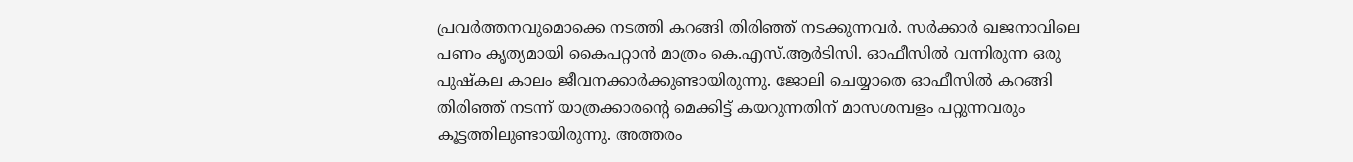പ്രവര്‍ത്തനവുമൊക്കെ നടത്തി കറങ്ങി തിരിഞ്ഞ് നടക്കുന്നവര്‍. സര്‍ക്കാര്‍ ഖജനാവിലെ പണം കൃത്യമായി കൈപറ്റാന്‍ മാത്രം കെ.എസ്.ആര്‍ടിസി. ഓഫീസില്‍ വന്നിരുന്ന ഒരു പുഷ്‌കല കാലം ജീവനക്കാര്‍ക്കുണ്ടായിരുന്നു. ജോലി ചെയ്യാതെ ഓഫീസില്‍ കറങ്ങി തിരിഞ്ഞ് നടന്ന് യാത്രക്കാരന്റെ മെക്കിട്ട് കയറുന്നതിന് മാസശമ്പളം പറ്റുന്നവരും കൂട്ടത്തിലുണ്ടായിരുന്നു. അത്തരം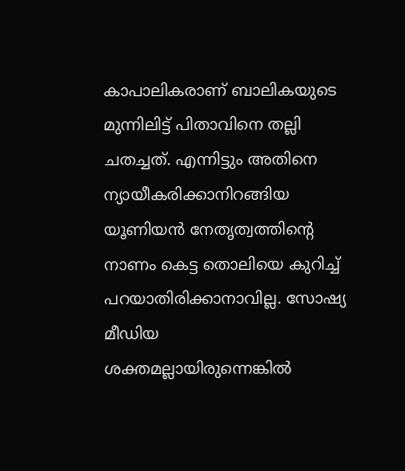കാപാലികരാണ് ബാലികയുടെ മുന്നിലിട്ട് പിതാവിനെ തല്ലി ചതച്ചത്. എന്നിട്ടും അതിനെ ന്യായീകരിക്കാനിറങ്ങിയ യൂണിയന്‍ നേതൃത്വത്തിന്റെ നാണം കെട്ട തൊലിയെ കുറിച്ച് പറയാതിരിക്കാനാവില്ല. സോഷ്യ മീഡിയ ശക്തമല്ലായിരുന്നെങ്കില്‍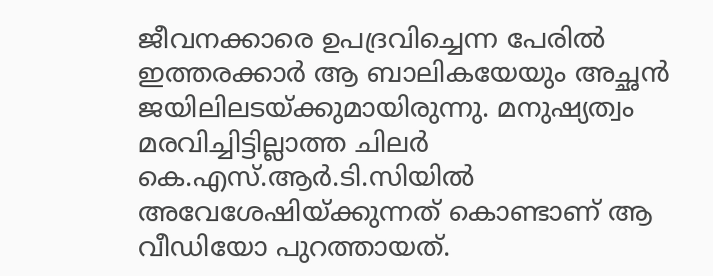ജീവനക്കാരെ ഉപദ്രവിച്ചെന്ന പേരില്‍ ഇത്തരക്കാര്‍ ആ ബാലികയേയും അച്ഛന്‍ ജയിലിലടയ്ക്കുമായിരുന്നു. മനുഷ്യത്വം മരവിച്ചിട്ടില്ലാത്ത ചിലര്‍ കെ.എസ്.ആര്‍.ടി.സിയില്‍ അവേശേഷിയ്ക്കുന്നത് കൊണ്ടാണ് ആ വീഡിയോ പുറത്തായത്.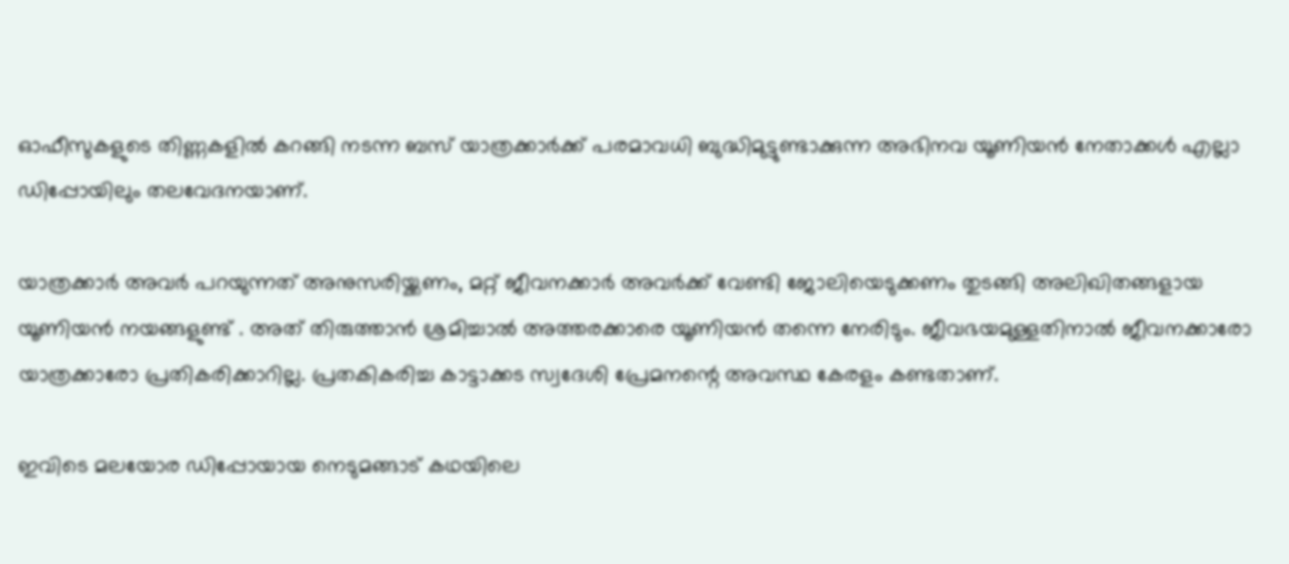ഓഫീസുകളുടെ തിണ്ണകളില്‍ കറങ്ങി നടന്ന ബസ് യാത്രക്കാര്‍ക്ക് പരമാവധി ബുദ്ധിമുട്ടുണ്ടാക്കുന്ന അഭിനവ യൂണിയന്‍ നേതാക്കള്‍ എല്ലാ ഡിപ്പോയിലും തലവേദനയാണ്.

യാത്രക്കാര്‍ അവര്‍ പറയുന്നത് അനുസരിയ്ക്കണം, മറ്റ് ജീവനക്കാര്‍ അവര്‍ക്ക് വേണ്ടി ജോലിയെടുക്കണം തുടങ്ങി അലിഖിതങ്ങളായ യൂണിയന്‍ നയങ്ങളുണ്ട് . അത് തിരുത്താന്‍ ശ്രമിച്ചാല്‍ അത്തരക്കാരെ യൂണിയന്‍ തന്നെ നേരിടും. ജീവഭയമുള്ളതിനാല്‍ ജീവനക്കാരോ യാത്രക്കാരോ പ്രതികരിക്കാറില്ല. പ്രതകികരിച്ച കാട്ടാക്കട സ്വദേശി പ്രേമനന്റെ അവസ്ഥ കേരളം കണ്ടതാണ്.

ഇവിടെ മലയോര ഡിപ്പോയായ നെടുമങ്ങാട് കഥയിലെ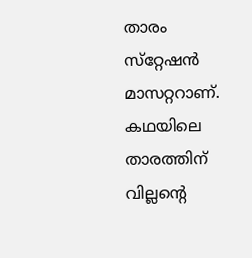താരം സ്‌റ്റേഷന്‍ മാസറ്ററാണ്. കഥയിലെ താരത്തിന് വില്ലന്റെ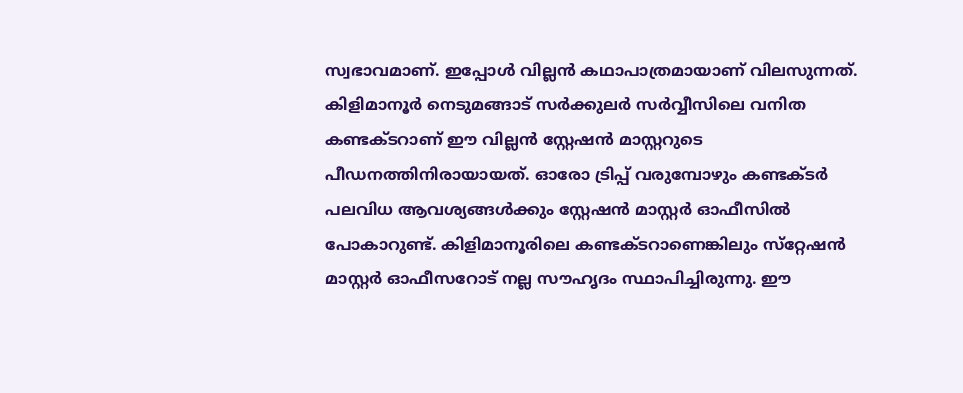സ്വഭാവമാണ്. ഇപ്പോള്‍ വില്ലന്‍ കഥാപാത്രമായാണ് വിലസുന്നത്. കിളിമാനൂര്‍ നെടുമങ്ങാട് സര്‍ക്കുലര്‍ സര്‍വ്വീസിലെ വനിത കണ്ടക്ടറാണ് ഈ വില്ലന്‍ സ്റ്റേഷന്‍ മാസ്റ്ററുടെ പീഡനത്തിനിരായായത്. ഓരോ ട്രിപ്പ് വരുമ്പോഴും കണ്ടക്ടര്‍ പലവിധ ആവശ്യങ്ങള്‍ക്കും സ്റ്റേഷന്‍ മാസ്റ്റര്‍ ഓഫീസില്‍ പോകാറുണ്ട്. കിളിമാനൂരിലെ കണ്ടക്ടറാണെങ്കിലും സ്‌റ്റേഷന്‍ മാസ്റ്റര്‍ ഓഫീസറോട് നല്ല സൗഹൃദം സ്ഥാപിച്ചിരുന്നു. ഈ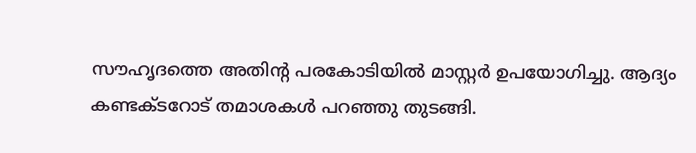സൗഹൃദത്തെ അതിന്റ പരകോടിയില്‍ മാസ്റ്റര്‍ ഉപയോഗിച്ചു. ആദ്യം കണ്ടക്ടറോട് തമാശകള്‍ പറഞ്ഞു തുടങ്ങി.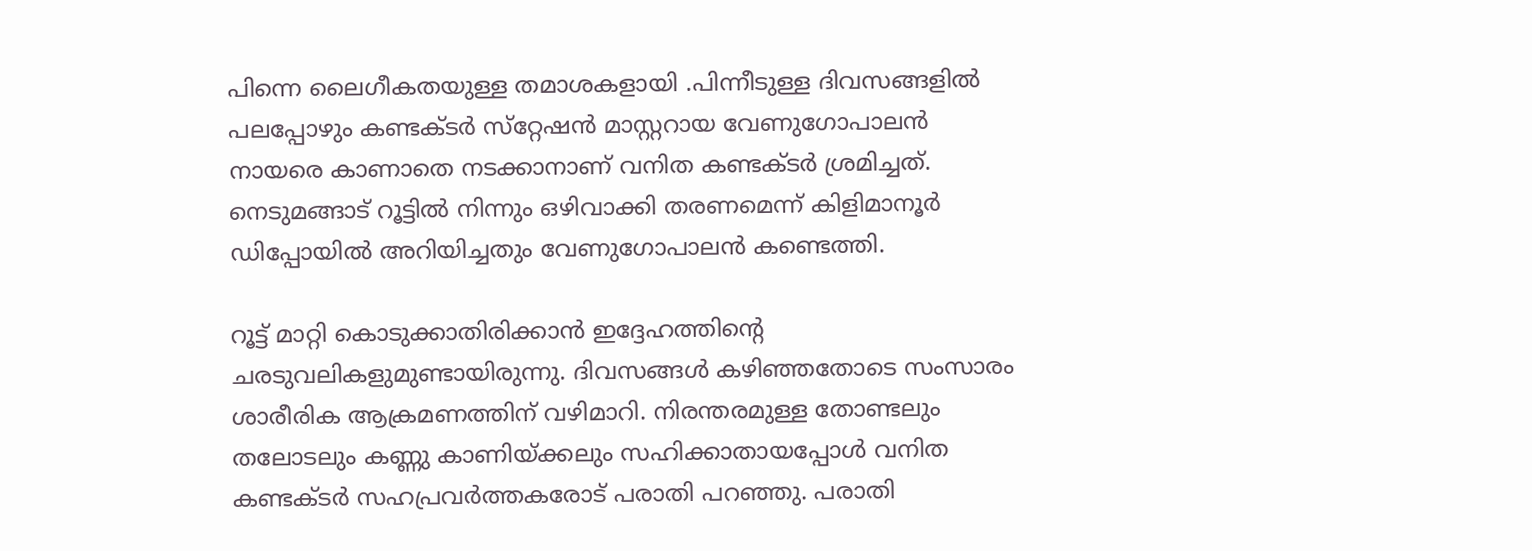പിന്നെ ലൈഗീകതയുള്ള തമാശകളായി .പിന്നീടുള്ള ദിവസങ്ങളില്‍ പലപ്പോഴും കണ്ടക്ടര്‍ സ്‌റ്റേഷന്‍ മാസ്റ്ററായ വേണുഗോപാലന്‍ നായരെ കാണാതെ നടക്കാനാണ് വനിത കണ്ടക്ടര്‍ ശ്രമിച്ചത്. നെടുമങ്ങാട് റൂട്ടില്‍ നിന്നും ഒഴിവാക്കി തരണമെന്ന് കിളിമാനൂര്‍ ഡിപ്പോയില്‍ അറിയിച്ചതും വേണുഗോപാലന്‍ കണ്ടെത്തി.

റൂട്ട് മാറ്റി കൊടുക്കാതിരിക്കാന്‍ ഇദ്ദേഹത്തിന്റെ ചരടുവലികളുമുണ്ടായിരുന്നു. ദിവസങ്ങള്‍ കഴിഞ്ഞതോടെ സംസാരം ശാരീരിക ആക്രമണത്തിന് വഴിമാറി. നിരന്തരമുള്ള തോണ്ടലും തലോടലും കണ്ണു കാണിയ്ക്കലും സഹിക്കാതായപ്പോള്‍ വനിത കണ്ടക്ടര്‍ സഹപ്രവര്‍ത്തകരോട് പരാതി പറഞ്ഞു. പരാതി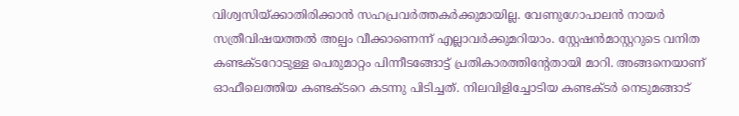വിശ്വസിയ്ക്കാതിരിക്കാന്‍ സഹപ്രവര്‍ത്തകര്‍ക്കുമായില്ല. വേണുഗോപാലന്‍ നായര്‍ സത്രീവിഷയത്തല്‍ അല്പം വീക്കാണെന്ന് എല്ലാവര്‍ക്കുമറിയാം. സ്റ്റേഷന്‍മാസ്റ്ററുടെ വനിത കണ്ടക്ടറോടുള്ള പെരുമാറ്റം പിന്നീടങ്ങോട്ട് പ്രതികാരത്തിന്റേതായി മാറി. അങ്ങനെയാണ് ഓഫീലെത്തിയ കണ്ടക്ടറെ കടന്നു പിടിച്ചത്. നിലവിളിച്ചോടിയ കണ്ടക്ടര്‍ നെടുമങ്ങാട്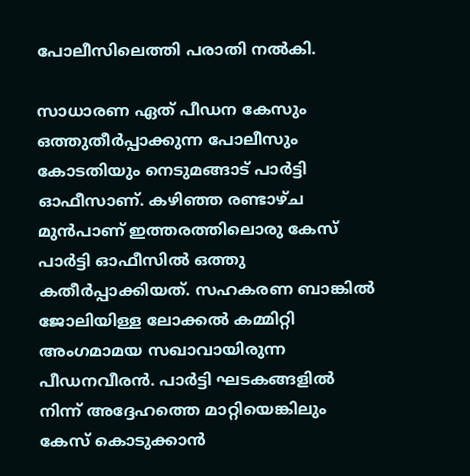പോലീസിലെത്തി പരാതി നല്‍കി.

സാധാരണ ഏത് പീഡന കേസും ഒത്തുതീര്‍പ്പാക്കുന്ന പോലീസും കോടതിയും നെടുമങ്ങാട് പാര്‍ട്ടി ഓഫീസാണ്. കഴിഞ്ഞ രണ്ടാഴ്ച മുന്‍പാണ് ഇത്തരത്തിലൊരു കേസ് പാര്‍ട്ടി ഓഫീസില്‍ ഒത്തു കതീര്‍പ്പാക്കിയത്. സഹകരണ ബാങ്കില്‍ ജോലിയിള്ള ലോക്കല്‍ കമ്മിറ്റി അംഗമാമയ സഖാവായിരുന്ന പീഡനവീരന്‍. പാര്‍ട്ടി ഘടകങ്ങളില്‍ നിന്ന് അദ്ദേഹത്തെ മാറ്റിയെങ്കിലും കേസ് കൊടുക്കാന്‍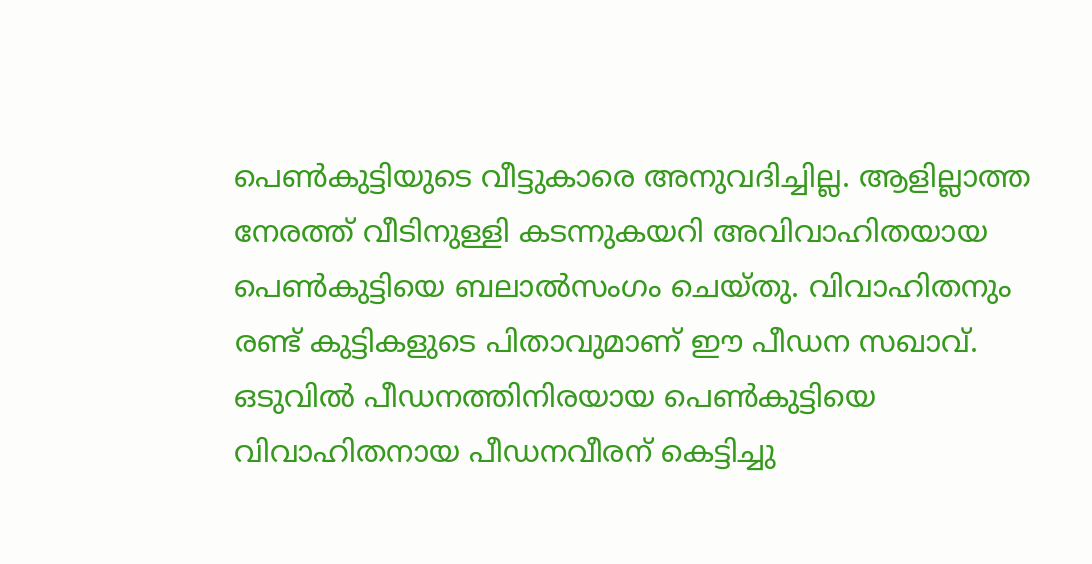പെണ്‍കുട്ടിയുടെ വീട്ടുകാരെ അനുവദിച്ചില്ല. ആളില്ലാത്ത നേരത്ത് വീടിനുള്ളി കടന്നുകയറി അവിവാഹിതയായ പെണ്‍കുട്ടിയെ ബലാല്‍സംഗം ചെയ്തു. വിവാഹിതനും രണ്ട് കുട്ടികളുടെ പിതാവുമാണ് ഈ പീഡന സഖാവ്. ഒടുവില്‍ പീഡനത്തിനിരയായ പെണ്‍കുട്ടിയെ വിവാഹിതനായ പീഡനവീരന് കെട്ടിച്ചു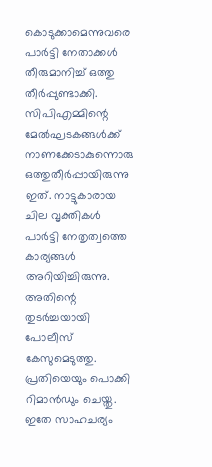കൊടുക്കാമെന്നുവരെ പാര്‍ട്ടി നേതാക്കള്‍ തീരുമാനിച്ച് ഒത്തു തീര്‍പ്പുണ്ടാക്കി. സിപിഎമ്മിന്റെ മേല്‍ഘടകങ്ങള്‍ക്ക് നാണക്കേടാകുന്നൊരു ഒത്തുതീര്‍പ്പായിരുന്നു ഇത്. നാട്ടുകാരായ ചില വൃക്തികള്‍ പാര്‍ട്ടി നേതൃത്വത്തെ കാര്യങ്ങള്‍ അറിയിച്ചിരുന്നു. അതിന്റെ തുടര്‍ച്ചയായി പോലീസ് കേസുമെടുത്തു. പ്രതിയെയും പൊക്കി റിമാന്‍ഡും ചെയ്തു.
ഇതേ സാഹചര്യം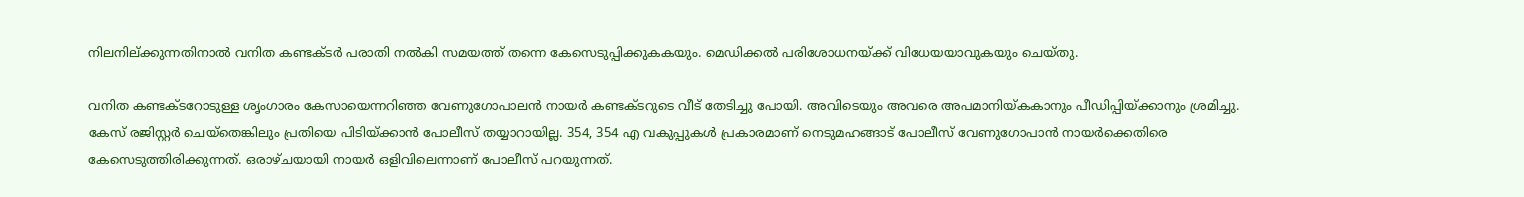നിലനില്ക്കുന്നതിനാല്‍ വനിത കണ്ടക്ടര്‍ പരാതി നല്‍കി സമയത്ത് തന്നെ കേസെടുപ്പിക്കുകകയും. മെഡിക്കല്‍ പരിശോധനയ്ക്ക് വിധേയയാവുകയും ചെയ്തു.

വനിത കണ്ടക്ടറോടുള്ള ശൃംഗാരം കേസായെന്നറിഞ്ഞ വേണുഗോപാലന്‍ നായര്‍ കണ്ടക്ടറുടെ വീട് തേടിച്ചു പോയി. അവിടെയും അവരെ അപമാനിയ്കകാനും പീഡിപ്പിയ്ക്കാനും ശ്രമിച്ചു. കേസ് രജിസ്റ്റര്‍ ചെയ്‌തെങ്കിലും പ്രതിയെ പിടിയ്ക്കാന്‍ പോലീസ് തയ്യാറായില്ല. 354, 354 എ വകുപ്പുകള്‍ പ്രകാരമാണ് നെടുമഹങ്ങാട് പോലീസ് വേണുഗോപാന്‍ നായര്‍ക്കെതിരെ കേസെടുത്തിരിക്കുന്നത്. ഒരാഴ്ചയായി നായര്‍ ഒളിവിലെന്നാണ് പോലീസ് പറയുന്നത്.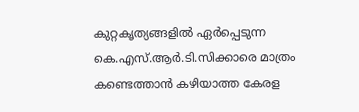കുറ്റകൃത്യങ്ങളില്‍ ഏര്‍പ്പെടുന്ന കെ.എസ്.ആര്‍.ടി.സിക്കാരെ മാത്രം കണ്ടെത്താന്‍ കഴിയാത്ത കേരള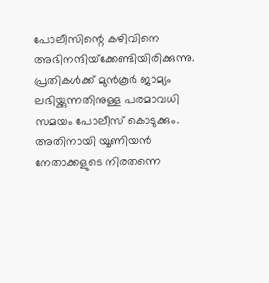പോലീസിന്റെ കഴിവിനെ അഭിനന്ദിയ്‌ക്കേണ്ടിയിരിക്കുന്നു. പ്രതികള്‍ക്ക് മുന്‍കൂര്‍ ജാമ്യം ലഭിയ്ക്കുന്നതിനുള്ള പരമാവധി സമയം പോലീസ് കൊടുക്കും. അതിനായി യൂണിയന്‍ നേതാക്കളുടെ നിരതന്നെ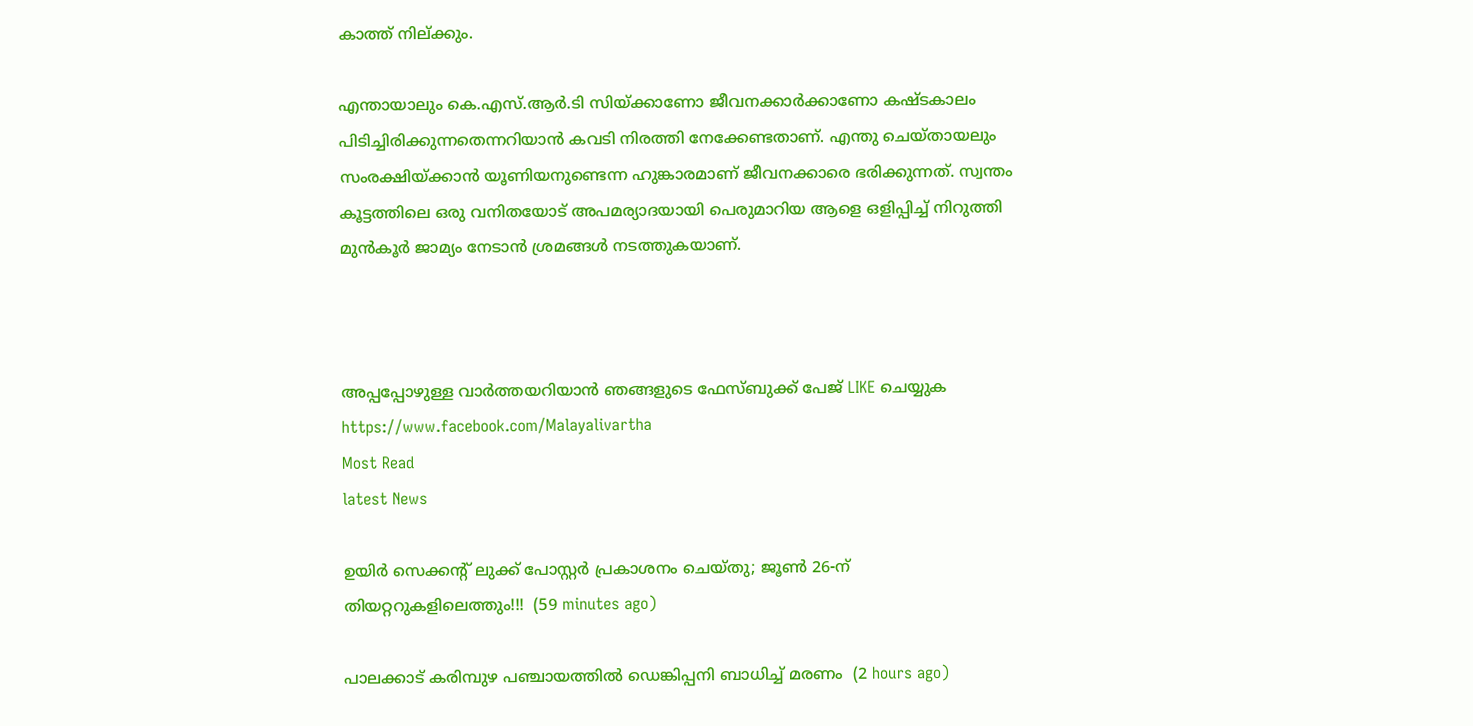കാത്ത് നില്ക്കും.

എന്തായാലും കെ.എസ്.ആര്‍.ടി സിയ്ക്കാണോ ജീവനക്കാര്‍ക്കാണോ കഷ്ടകാലം പിടിച്ചിരിക്കുന്നതെന്നറിയാന്‍ കവടി നിരത്തി നേക്കേണ്ടതാണ്. എന്തു ചെയ്തായലും സംരക്ഷിയ്ക്കാന്‍ യൂണിയനുണ്ടെന്ന ഹുങ്കാരമാണ് ജീവനക്കാരെ ഭരിക്കുന്നത്. സ്വന്തം കൂട്ടത്തിലെ ഒരു വനിതയോട് അപമര്യാദയായി പെരുമാറിയ ആളെ ഒളിപ്പിച്ച് നിറുത്തി മുന്‍കൂര്‍ ജാമ്യം നേടാന്‍ ശ്രമങ്ങള്‍ നടത്തുകയാണ്.



അപ്പപ്പോഴുള്ള വാര്‍ത്തയറിയാന്‍ ഞങ്ങളുടെ ഫേസ്‌ബുക്ക്‌ പേജ് LIKE ചെയ്യുക
https://www.facebook.com/Malayalivartha
Most Read
latest News

ഉയിർ സെക്കൻ്റ് ലുക്ക് പോസ്റ്റർ പ്രകാശനം ചെയ്തു; ജൂൺ 26-ന് തിയറ്ററുകളിലെത്തും!!!  (59 minutes ago)

പാലക്കാട് കരിമ്പുഴ പഞ്ചായത്തിൽ ഡെങ്കിപ്പനി ബാധിച്ച് മരണം  (2 hours ago)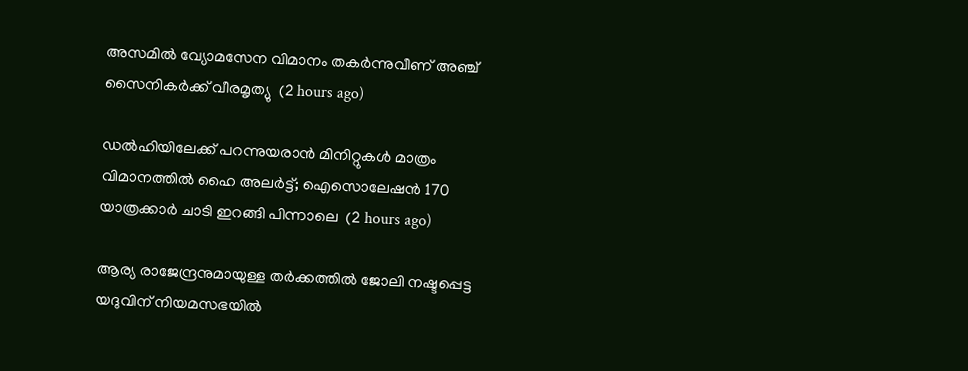അസമിൽ വ്യോമസേന വിമാനം തകർന്നുവീണ് അഞ്ച് സൈനികർക്ക് വീരമൃത്യു  (2 hours ago)

ഡൽഹിയിലേക്ക് പറന്നുയരാൻ മിനിറ്റുകൾ മാത്രം വിമാനത്തിൽ ഹൈ അലർട്ട്; ഐസൊലേഷൻ 170 യാത്രക്കാർ ചാടി ഇറങ്ങി പിന്നാലെ  (2 hours ago)

ആര്യ രാജേന്ദ്രനുമായുള്ള തര്‍ക്കത്തില്‍ ജോലി നഷ്ടപ്പെട്ട യദുവിന് നിയമസഭയില്‍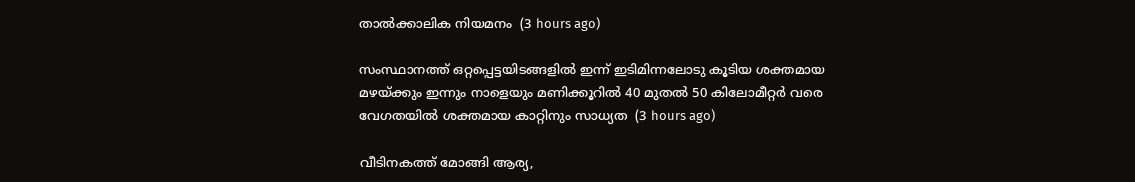താല്‍ക്കാലിക നിയമനം  (3 hours ago)

സംസ്ഥാനത്ത് ഒറ്റപ്പെട്ടയിടങ്ങളിൽ ഇന്ന് ഇടിമിന്നലോടു കൂടിയ ശക്തമായ മഴയ്‌ക്കും ഇന്നും നാളെയും മണിക്കൂറിൽ 40 മുതൽ 50 കിലോമീറ്റർ വരെ വേഗതയിൽ ശക്തമായ കാറ്റിനും സാധ്യത  (3 hours ago)

വീടിനകത്ത് മോങ്ങി ആര്യ,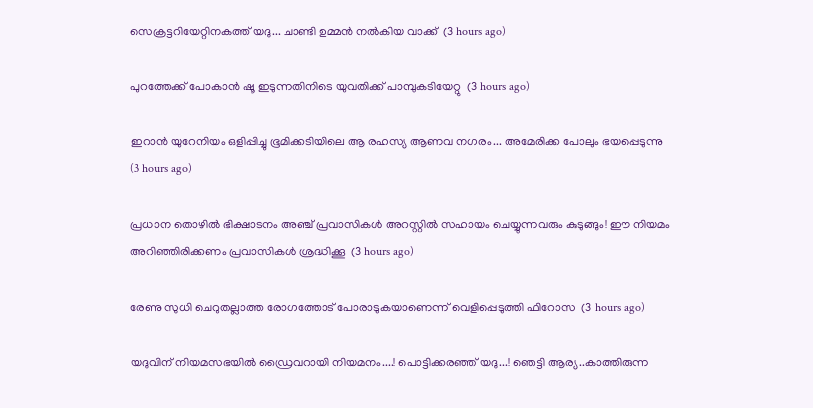സെക്രട്ടറിയേറ്റിനകത്ത് യദു... ചാണ്ടി ഉമ്മൻ നൽകിയ വാക്ക്  (3 hours ago)

പുറത്തേക്ക് പോകാന്‍ ഷൂ ഇടുന്നതിനിടെ യുവതിക്ക് പാമ്പുകടിയേറ്റു  (3 hours ago)

ഇറാൻ യുറേനിയം ഒളിപ്പിച്ചു ഭൂമിക്കടിയിലെ ആ രഹസ്യ ആണവ നഗരം... അമേരിക്ക പോലും ഭയപ്പെടുന്നു  (3 hours ago)

പ്രധാന തൊഴിൽ ഭിക്ഷാടനം അഞ്ച് പ്രവാസികൾ അറസ്റ്റിൽ സഹായം ചെയ്യുന്നവരും കുടുങ്ങും! ഈ നിയമം അറിഞ്ഞിരിക്കണം പ്രവാസികൾ ശ്രദ്ധിക്കൂ  (3 hours ago)

രേണു സുധി ചെറുതല്ലാത്ത രോഗത്തോട് പോരാടുകയാണെന്ന് വെളിപ്പെടുത്തി ഫിറോസ  (3 hours ago)

യദുവിന് നിയമസഭയിൽ ഡ്രൈവറായി നിയമനം....! പൊട്ടിക്കരഞ്ഞ് യദു...! ഞെട്ടി ആര്യ..കാത്തിരുന്ന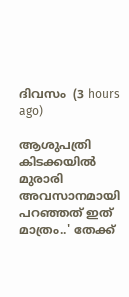ദിവസം  (3 hours ago)

ആശുപത്രി കിടക്കയിൽ മുരാരി അവസാനമായി പറഞ്ഞത് ഇത് മാത്രം..' തേക്ക്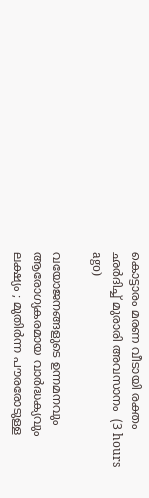കൊട്ടാരം മരണ വീടായി രക്തം ഛർദിച്ച് മുരാരി അവസാനം  (3 hours ago)

വയോജനങ്ങളുടെ ഉന്നമനവും ആരോഗ്യകരമായ വാർദ്ധക്യവും ലക്ഷ്യം ; മുതിർന്ന പൗരരോടുള്ള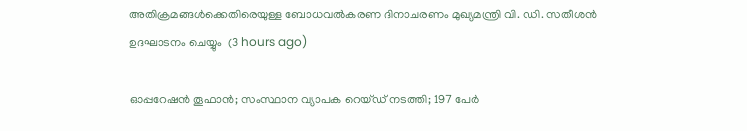അതിക്രമങ്ങൾക്കെതിരെയുള്ള ബോധവൽകരണ ദിനാചരണം മുഖ്യമന്ത്രി വി. ഡി. സതീശൻ ഉദഘാടനം ചെയ്യും  (3 hours ago)

ഓപ്പറേഷന്‍ തൂഫാന്‍; സംസ്ഥാന വ്യാപക റെയ്ഡ് നടത്തി; 197 പേർ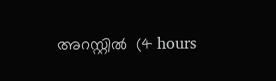അറസ്റ്റിൽ  (4 hours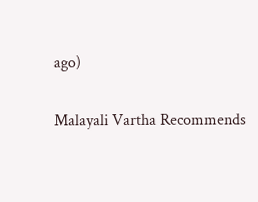ago)

Malayali Vartha Recommends